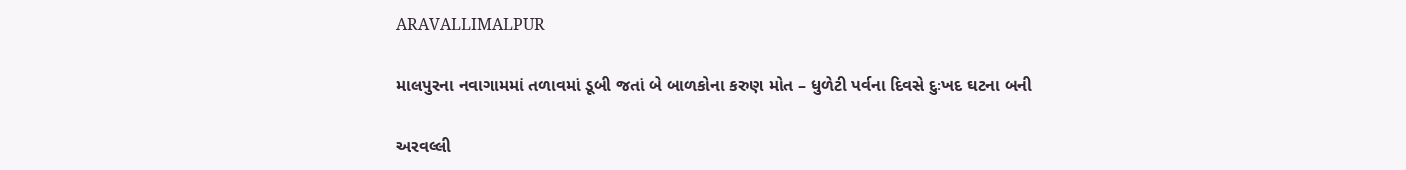ARAVALLIMALPUR

માલપુરના નવાગામમાં તળાવમાં ડૂબી જતાં બે બાળકોના કરુણ મોત – ધુળેટી પર્વના દિવસે દુઃખદ ઘટના બની

અરવલ્લી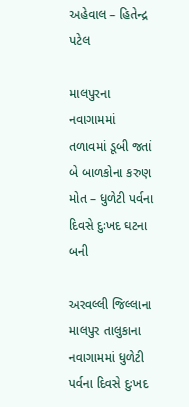અહેવાલ – હિતેન્દ્ર પટેલ

માલપુરના નવાગામમાં તળાવમાં ડૂબી જતાં બે બાળકોના કરુણ મોત – ધુળેટી પર્વના દિવસે દુઃખદ ઘટના બની

અરવલ્લી જિલ્લાના માલપુર તાલુકાના નવાગામમાં ધુળેટી પર્વના દિવસે દુઃખદ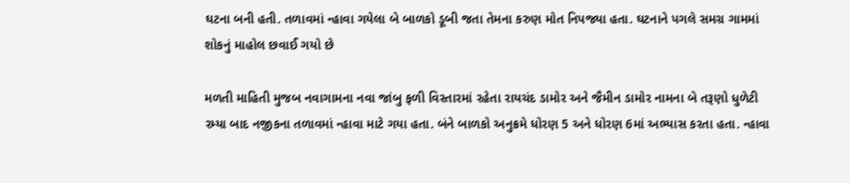ઘટના બની હતી. તળાવમાં ન્હાવા ગયેલા બે બાળકો ડૂબી જતા તેમના કરુણ મોત નિપજ્યા હતા. ઘટનાને પગલે સમગ્ર ગામમાં શોકનું માહોલ છવાઈ ગયો છે

મળતી માહિતી મુજબ નવાગામના નવા જાંબુ ફળી વિસ્તારમાં રહેતા રાયચંદ ડામોર અને જૈમીન ડામોર નામના બે તરૂણો ધુળેટી રમ્યા બાદ નજીકના તળાવમાં ન્હાવા માટે ગયા હતા. બંને બાળકો અનુક્રમે ધોરણ 5 અને ધોરણ 6માં અભ્યાસ કરતા હતા. ન્હાવા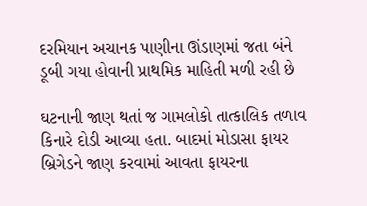દરમિયાન અચાનક પાણીના ઊંડાણમાં જતા બંને ડૂબી ગયા હોવાની પ્રાથમિક માહિતી મળી રહી છે

ઘટનાની જાણ થતાં જ ગામલોકો તાત્કાલિક તળાવ કિનારે દોડી આવ્યા હતા. બાદમાં મોડાસા ફાયર બ્રિગેડને જાણ કરવામાં આવતા ફાયરના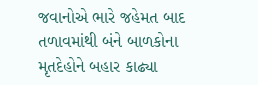જવાનોએ ભારે જહેમત બાદ તળાવમાંથી બંને બાળકોના મૃતદેહોને બહાર કાઢ્યા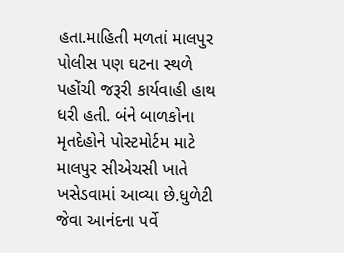હતા.માહિતી મળતાં માલપુર પોલીસ પણ ઘટના સ્થળે પહોંચી જરૂરી કાર્યવાહી હાથ ધરી હતી. બંને બાળકોના મૃતદેહોને પોસ્ટમોર્ટમ માટે માલપુર સીએચસી ખાતે ખસેડવામાં આવ્યા છે.ધુળેટી જેવા આનંદના પર્વે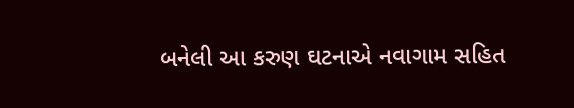બનેલી આ કરુણ ઘટનાએ નવાગામ સહિત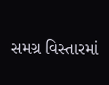સમગ્ર વિસ્તારમાં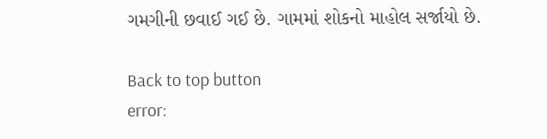ગમગીની છવાઈ ગઈ છે. ગામમાં શોકનો માહોલ સર્જાયો છે.

Back to top button
error: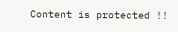Content is protected !!